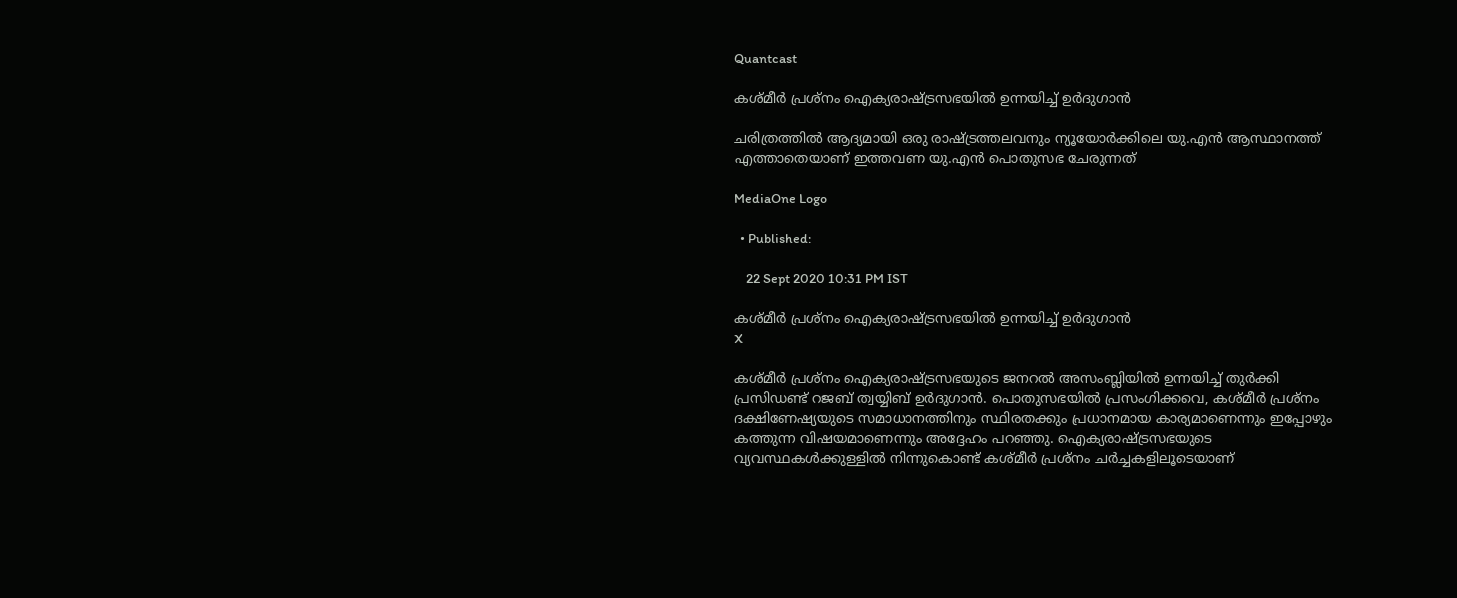Quantcast

കശ്മീർ പ്രശ്‌നം ഐക്യരാഷ്ട്രസഭയിൽ ഉന്നയിച്ച് ഉർദുഗാൻ

ചരിത്രത്തിൽ ആദ്യമായി ഒരു രാഷ്ട്രത്തലവനും ന്യൂയോർക്കിലെ യു.എൻ ആസ്ഥാനത്ത് എത്താതെയാണ് ഇത്തവണ യു.എൻ പൊതുസഭ ചേരുന്നത്

MediaOne Logo

  • Published:

    22 Sept 2020 10:31 PM IST

കശ്മീർ പ്രശ്‌നം ഐക്യരാഷ്ട്രസഭയിൽ ഉന്നയിച്ച് ഉർദുഗാൻ
X

കശ്മീർ പ്രശ്‌നം ഐക്യരാഷ്ട്രസഭയുടെ ജനറൽ അസംബ്ലിയിൽ ഉന്നയിച്ച് തുർക്കി പ്രസിഡണ്ട് റജബ് ത്വയ്യിബ് ഉർദുഗാൻ. പൊതുസഭയിൽ പ്രസംഗിക്കവെ, കശ്മീർ പ്രശ്‌നം ദക്ഷിണേഷ്യയുടെ സമാധാനത്തിനും സ്ഥിരതക്കും പ്രധാനമായ കാര്യമാണെന്നും ഇപ്പോഴും കത്തുന്ന വിഷയമാണെന്നും അദ്ദേഹം പറഞ്ഞു. ഐക്യരാഷ്ട്രസഭയുടെ വ്യവസ്ഥകൾക്കുള്ളിൽ നിന്നുകൊണ്ട് കശ്മീർ പ്രശ്‌നം ചർച്ചകളിലൂടെയാണ്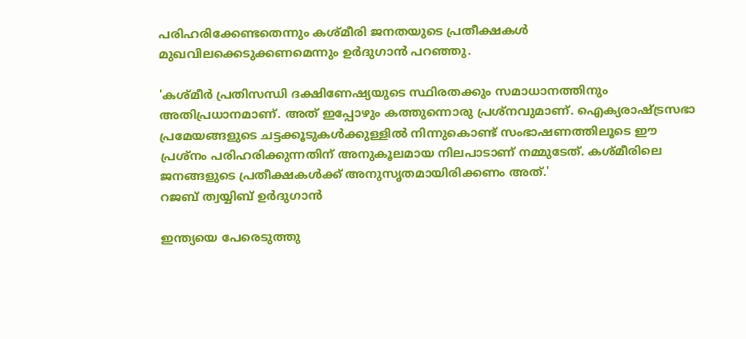പരിഹരിക്കേണ്ടതെന്നും കശ്മീരി ജനതയുടെ പ്രതീക്ഷകൾ മുഖവിലക്കെടുക്കണമെന്നും ഉർദുഗാൻ പറഞ്ഞു.

'കശ്മീർ പ്രതിസന്ധി ദക്ഷിണേഷ്യയുടെ സ്ഥിരതക്കും സമാധാനത്തിനും അതിപ്രധാനമാണ്. അത് ഇപ്പോഴും കത്തുന്നൊരു പ്രശ്‌നവുമാണ്. ഐക്യരാഷ്ട്രസഭാ പ്രമേയങ്ങളുടെ ചട്ടക്കൂടുകൾക്കുള്ളിൽ നിന്നുകൊണ്ട് സംഭാഷണത്തിലൂടെ ഈ പ്രശ്‌നം പരിഹരിക്കുന്നതിന് അനുകൂലമായ നിലപാടാണ് നമ്മുടേത്. കശ്മീരിലെ ജനങ്ങളുടെ പ്രതീക്ഷകൾക്ക് അനുസൃതമായിരിക്കണം അത്.'
റജബ് ത്വയ്യിബ് ഉർദുഗാൻ

ഇന്ത്യയെ പേരെടുത്തു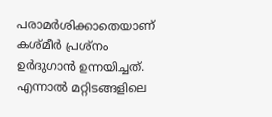പരാമർശിക്കാതെയാണ് കശ്മീർ പ്രശ്‌നം ഉർദുഗാൻ ഉന്നയിച്ചത്. എന്നാൽ മറ്റിടങ്ങളിലെ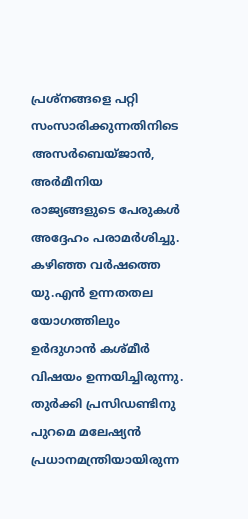പ്രശ്‌നങ്ങളെ പറ്റി സംസാരിക്കുന്നതിനിടെ അസർബെയ്ജാൻ, അർമീനിയ രാജ്യങ്ങളുടെ പേരുകൾ അദ്ദേഹം പരാമർശിച്ചു. കഴിഞ്ഞ വർഷത്തെ യു.എൻ ഉന്നതതല യോഗത്തിലും ഉർദുഗാൻ കശ്മീർ വിഷയം ഉന്നയിച്ചിരുന്നു. തുർക്കി പ്രസിഡണ്ടിനു പുറമെ മലേഷ്യൻ പ്രധാനമന്ത്രിയായിരുന്ന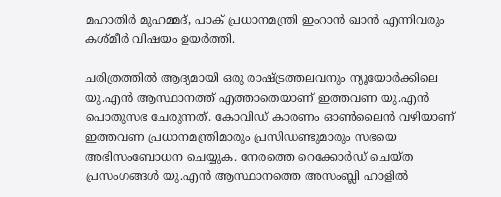മഹാതിർ മുഹമ്മദ്, പാക് പ്രധാനമന്ത്രി ഇംറാൻ ഖാൻ എന്നിവരും കശ്മീർ വിഷയം ഉയർത്തി.

ചരിത്രത്തിൽ ആദ്യമായി ഒരു രാഷ്ട്രത്തലവനും ന്യൂയോർക്കിലെ യു.എൻ ആസ്ഥാനത്ത് എത്താതെയാണ് ഇത്തവണ യു.എൻ പൊതുസഭ ചേരുന്നത്. കോവിഡ് കാരണം ഓൺലൈൻ വഴിയാണ് ഇത്തവണ പ്രധാനമന്ത്രിമാരും പ്രസിഡണ്ടുമാരും സഭയെ അഭിസംബോധന ചെയ്യുക. നേരത്തെ റെക്കോർഡ് ചെയ്ത പ്രസംഗങ്ങൾ യു.എൻ ആസ്ഥാനത്തെ അസംബ്ലി ഹാളിൽ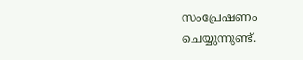സംപ്രേഷണം ചെയ്യുന്നുണ്ട്.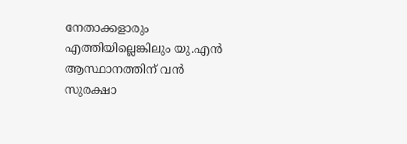നേതാക്കളാരും എത്തിയില്ലെങ്കിലും യു.എൻ ആസ്ഥാനത്തിന് വൻ സുരക്ഷാ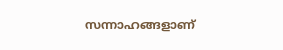സന്നാഹങ്ങളാണ്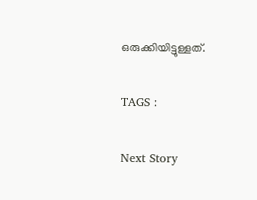ഒരുക്കിയിട്ടുള്ളത്.

TAGS :

Next Story